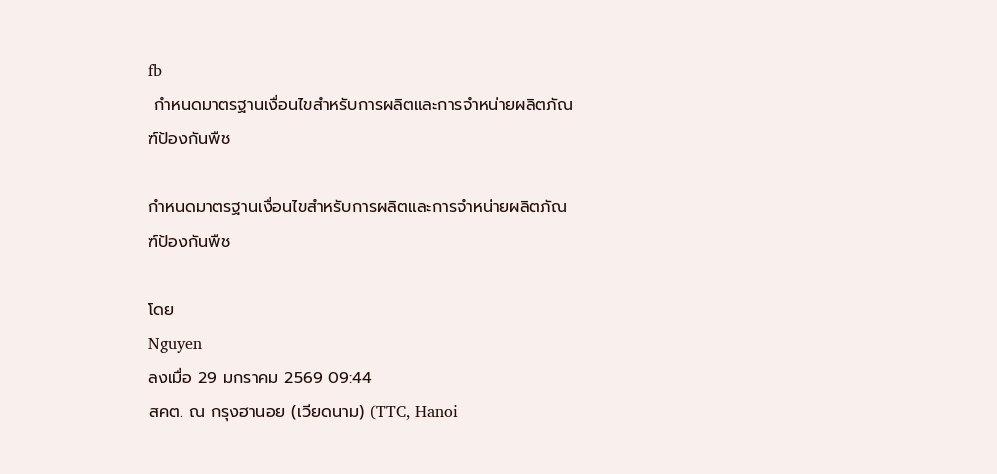fb
 กำหนดมาตรฐานเงื่อนไขสำหรับการผลิตและการจำหน่ายผลิตภัณฑ์ป้องกันพืช

กำหนดมาตรฐานเงื่อนไขสำหรับการผลิตและการจำหน่ายผลิตภัณฑ์ป้องกันพืช

โดย
Nguyen
ลงเมื่อ 29 มกราคม 2569 09:44
สคต. ณ กรุงฮานอย (เวียดนาม) (TTC, Hanoi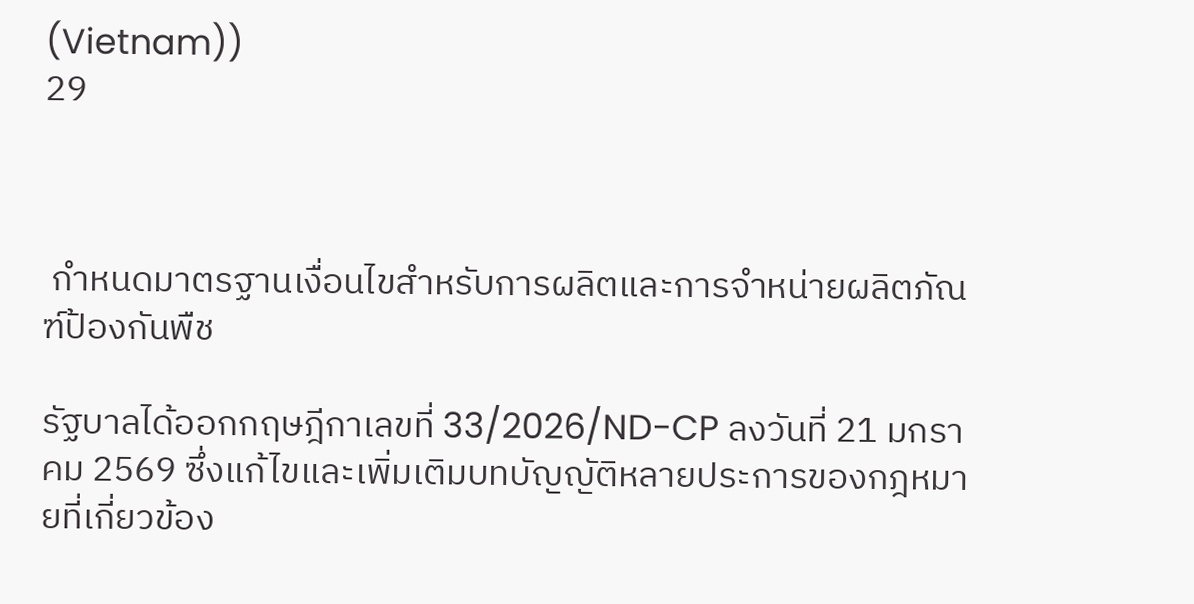(Vietnam))
29



 กำหนดมาตรฐานเงื่อนไขสำหรับการผลิตและการจำหน่ายผลิตภัณฑ์ป้องกันพืช

รัฐบาลได้ออกกฤษฎีกาเลขที่ 33/2026/ND-CP ลงวันที่ 21 มกราคม 2569 ซึ่งแก้ไขและเพิ่มเติมบทบัญญัติหลายประการของกฎหมายที่เกี่ยวข้อง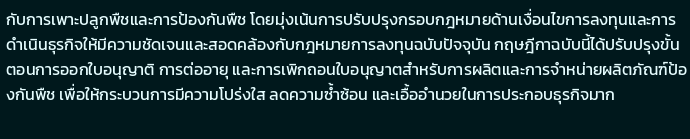กับการเพาะปลูกพืชและการป้องกันพืช โดยมุ่งเน้นการปรับปรุงกรอบกฎหมายด้านเงื่อนไขการลงทุนและการดำเนินธุรกิจให้มีความชัดเจนและสอดคล้องกับกฎหมายการลงทุนฉบับปัจจุบัน กฤษฎีกาฉบับนี้ได้ปรับปรุงขั้นตอนการออกใบอนุญาติ การต่ออายุ และการเพิกถอนใบอนุญาตสำหรับการผลิตและการจำหน่ายผลิตภัณฑ์ป้องกันพืช เพื่อให้กระบวนการมีความโปร่งใส ลดความซ้ำซ้อน และเอื้ออำนวยในการประกอบธุรกิจมาก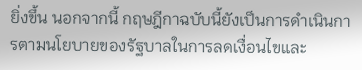ยิ่งขึ้น นอกจากนี้ กฤษฎีกาฉบับนี้ยังเป็นการดำเนินการตามนโยบายของรัฐบาลในการลดเงื่อนไขและ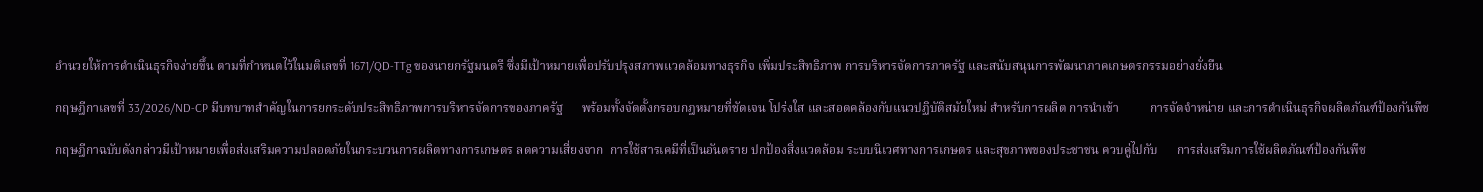อำนวยให้การดำเนินธุรกิจง่ายขึ้น ตามที่กำหนดไว้ในมติเลขที่ 1671/QD-TTg ของนายกรัฐมนตรี ซึ่งมีเป้าหมายเพื่อปรับปรุงสภาพแวดล้อมทางธุรกิจ เพิ่มประสิทธิภาพ การบริหารจัดการภาครัฐ และสนับสนุนการพัฒนาภาคเกษตรกรรมอย่างยั่งยืน

กฤษฎีกาเลขที่ 33/2026/ND-CP มีบทบาทสำคัญในการยกระดับประสิทธิภาพการบริหารจัดการของภาครัฐ      พร้อมทั้งจัดตั้งกรอบกฎหมายที่ชัดเจน โปร่งใส และสอดคล้องกับแนวปฏิบัติสมัยใหม่ สำหรับการผลิต การนำเข้า          การจัดจำหน่าย และการดำเนินธุรกิจผลิตภัณฑ์ป้องกันพืช

กฤษฎีกาฉบับดังกล่าวมีเป้าหมายเพื่อส่งเสริมความปลอดภัยในกระบวนการผลิตทางการเกษตร ลดความเสี่ยงจาก  การใช้สารเคมีที่เป็นอันตราย ปกป้องสิ่งแวดล้อม ระบบนิเวศทางการเกษตร และสุขภาพของประชาชน ควบคู่ไปกับ      การส่งเสริมการใช้ผลิตภัณฑ์ป้องกันพืช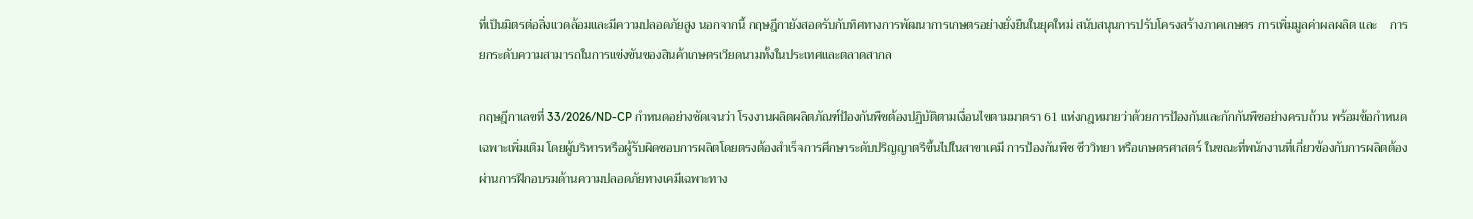ที่เป็นมิตรต่อสิ่งแวดล้อมและมีความปลอดภัยสูง นอกจากนี้ กฤษฎีกายังสอดรับกับทิศทางการพัฒนาการเกษตรอย่างยั่งยืนในยุคใหม่ สนับสนุนการปรับโครงสร้างภาคเกษตร การเพิ่มมูลค่าผลผลิต และ    การยกระดับความสามารถในการแข่งขันของสินค้าเกษตรเวียดนามทั้งในประเทศและตลาดสากล

กฤษฎีกาเลขที่ 33/2026/ND-CP กำหนดอย่างชัดเจนว่า โรงงานผลิตผลิตภัณฑ์ป้องกันพืชต้องปฏิบัติตามเงื่อนไขตามมาตรา 61 แห่งกฎหมายว่าด้วยการป้องกันและกักกันพืชอย่างครบถ้วน พร้อมข้อกำหนดเฉพาะเพิ่มเติม โดยผู้บริหารหรือผู้รับผิดชอบการผลิตโดยตรงต้องสำเร็จการศึกษาระดับปริญญาตรีขึ้นไปในสาขาเคมี การป้องกันพืช ชีววิทยา หรือเกษตรศาสตร์ ในขณะที่พนักงานที่เกี่ยวข้องกับการผลิตต้องผ่านการฝึกอบรมด้านความปลอดภัยทางเคมีเฉพาะทาง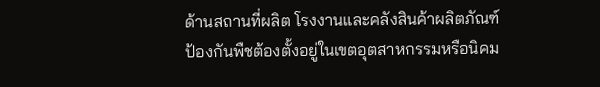ด้านสถานที่ผลิต โรงงานและคลังสินค้าผลิตภัณฑ์ป้องกันพืชต้องตั้งอยู่ในเขตอุตสาหกรรมหรือนิคม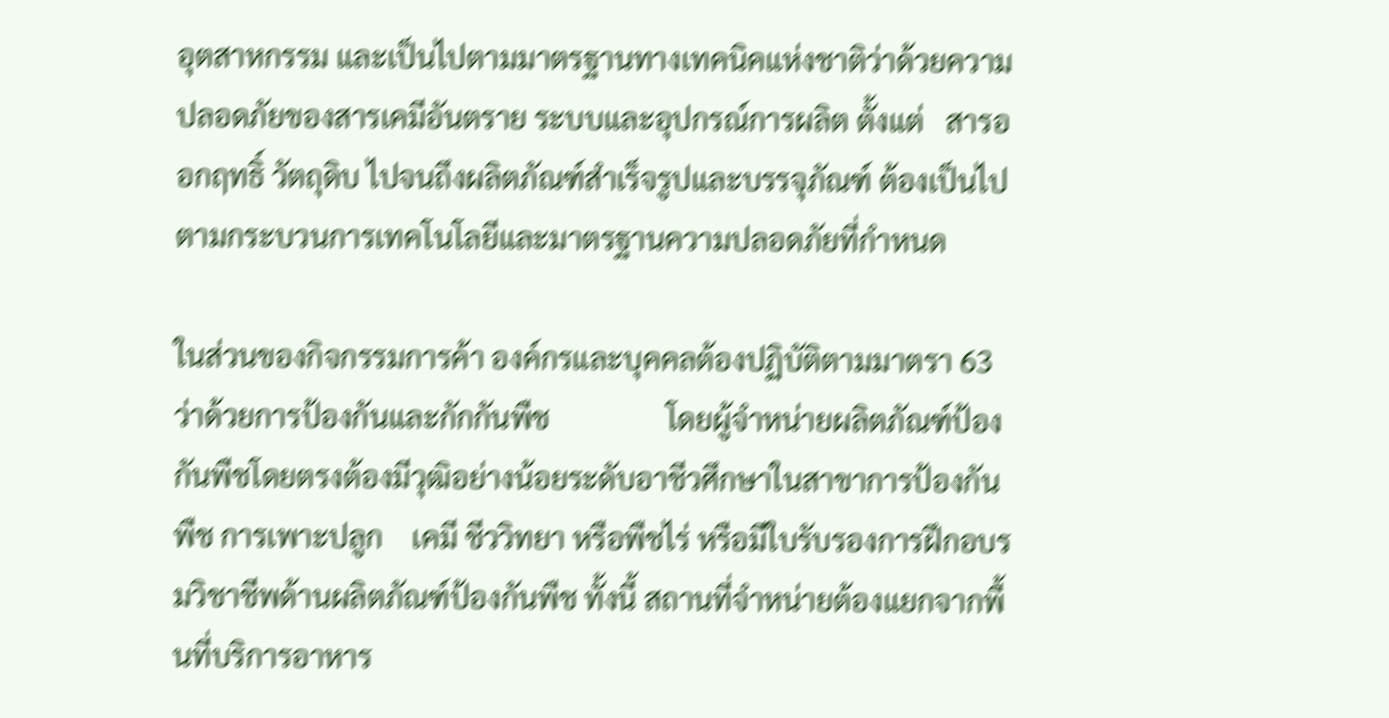อุตสาหกรรม และเป็นไปตามมาตรฐานทางเทคนิคแห่งชาติว่าด้วยความปลอดภัยของสารเคมีอันตราย ระบบและอุปกรณ์การผลิต ตั้งแต่   สารออกฤทธิ์ วัตถุดิบ ไปจนถึงผลิตภัณฑ์สำเร็จรูปและบรรจุภัณฑ์ ต้องเป็นไปตามกระบวนการเทคโนโลยีและมาตรฐานความปลอดภัยที่กำหนด

ในส่วนของกิจกรรมการค้า องค์กรและบุคคลต้องปฏิบัติตามมาตรา 63 ว่าด้วยการป้องกันและกักกันพืช                โดยผู้จำหน่ายผลิตภัณฑ์ป้องกันพืชโดยตรงต้องมีวุฒิอย่างน้อยระดับอาชีวศึกษาในสาขาการป้องกันพืช การเพาะปลูก    เคมี ชีววิทยา หรือพืชไร่ หรือมีใบรับรองการฝึกอบรมวิชาชีพด้านผลิตภัณฑ์ป้องกันพืช ทั้งนี้ สถานที่จำหน่ายต้องแยกจากพื้นที่บริการอาหาร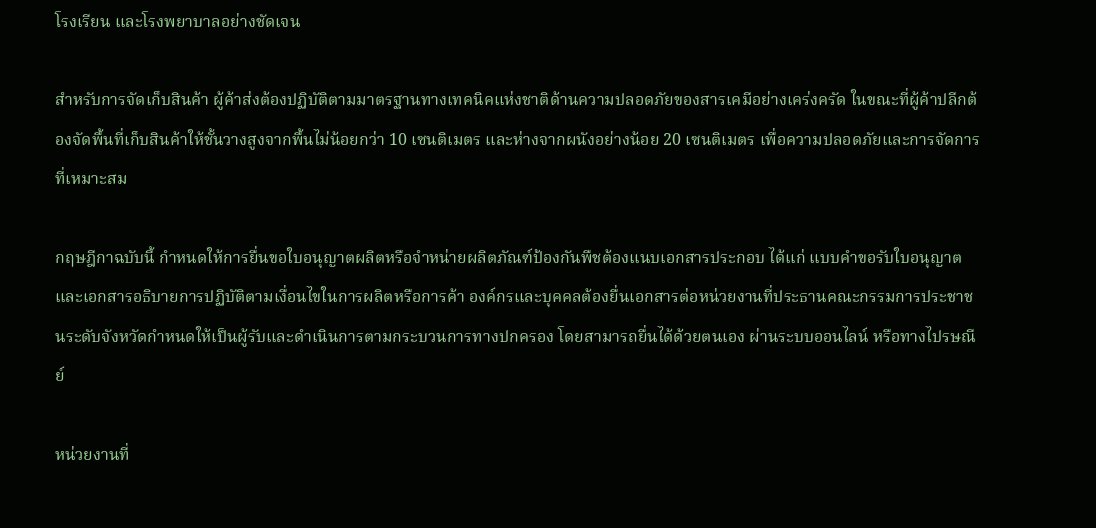โรงเรียน และโรงพยาบาลอย่างชัดเจน

สำหรับการจัดเก็บสินค้า ผู้ค้าส่งต้องปฏิบัติตามมาตรฐานทางเทคนิคแห่งชาติด้านความปลอดภัยของสารเคมีอย่างเคร่งครัด ในขณะที่ผู้ค้าปลีกต้องจัดพื้นที่เก็บสินค้าให้ชั้นวางสูงจากพื้นไม่น้อยกว่า 10 เซนติเมตร และห่างจากผนังอย่างน้อย 20 เซนติเมตร เพื่อความปลอดภัยและการจัดการที่เหมาะสม

กฤษฎีกาฉบับนี้ กำหนดให้การยื่นขอใบอนุญาตผลิตหรือจำหน่ายผลิตภัณฑ์ป้องกันพืชต้องแนบเอกสารประกอบ ได้แก่ แบบคำขอรับใบอนุญาต และเอกสารอธิบายการปฏิบัติตามเงื่อนไขในการผลิตหรือการค้า องค์กรและบุคคลต้องยื่นเอกสารต่อหน่วยงานที่ประธานคณะกรรมการประชาชนระดับจังหวัดกำหนดให้เป็นผู้รับและดำเนินการตามกระบวนการทางปกครอง โดยสามารถยื่นได้ด้วยตนเอง ผ่านระบบออนไลน์ หรือทางไปรษณีย์

หน่วยงานที่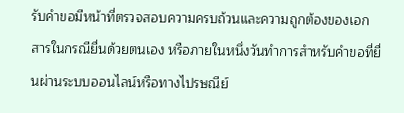รับคำขอมีหน้าที่ตรวจสอบความครบถ้วนและความถูกต้องของเอกสารในกรณียื่นด้วยตนเอง หรือภายในหนึ่งวันทำการสำหรับคำขอที่ยื่นผ่านระบบออนไลน์หรือทางไปรษณีย์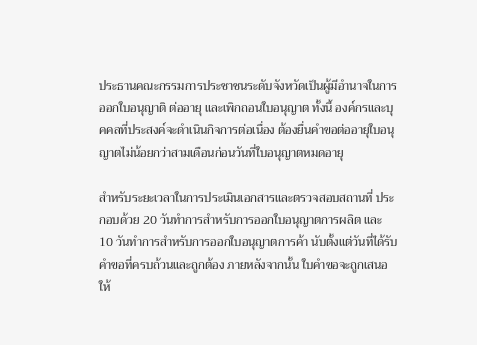ประธานคณะกรรมการประชาชนระดับจังหวัดเป็นผู้มีอำนาจในการออกใบอนุญาติ ต่ออายุ และเพิกถอนใบอนุญาต ทั้งนี้ องค์กรและบุคคลที่ประสงค์จะดำเนินกิจการต่อเนื่อง ต้องยื่นคำขอต่ออายุใบอนุญาตไม่น้อยกว่าสามเดือนก่อนวันที่ใบอนุญาตหมดอายุ

สำหรับระยะเวลาในการประเมินเอกสารและตรวจสอบสถานที่ ประกอบด้วย 20 วันทำการสำหรับการออกใบอนุญาตการผลิต และ 10 วันทำการสำหรับการออกใบอนุญาตการค้า นับตั้งแต่วันที่ได้รับคำขอที่ครบถ้วนและถูกต้อง ภายหลังจากนั้น ใบคำขอจะถูกเสนอให้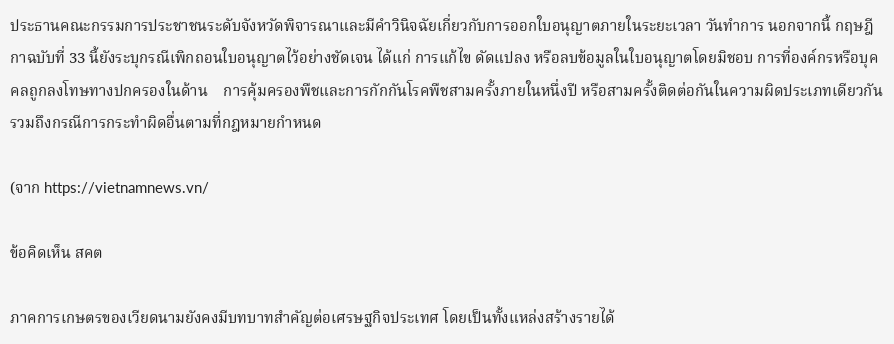ประธานคณะกรรมการประชาชนระดับจังหวัดพิจารณาและมีคำวินิจฉัยเกี่ยวกับการออกใบอนุญาตภายในระยะเวลา วันทำการ นอกจากนี้ กฤษฎีกาฉบับที่ 33 นี้ยังระบุกรณีเพิกถอนใบอนุญาตไว้อย่างชัดเจน ได้แก่ การแก้ไข ดัดแปลง หรือลบข้อมูลในใบอนุญาตโดยมิชอบ การที่องค์กรหรือบุคคลถูกลงโทษทางปกครองในด้าน    การคุ้มครองพืชและการกักกันโรคพืชสามครั้งภายในหนึ่งปี หรือสามครั้งติดต่อกันในความผิดประเภทเดียวกัน รวมถึงกรณีการกระทำผิดอื่นตามที่กฎหมายกำหนด

(จาก https://vietnamnews.vn/

ข้อคิดเห็น สคต

ภาคการเกษตรของเวียดนามยังคงมีบทบาทสำคัญต่อเศรษฐกิจประเทศ โดยเป็นทั้งแหล่งสร้างรายได้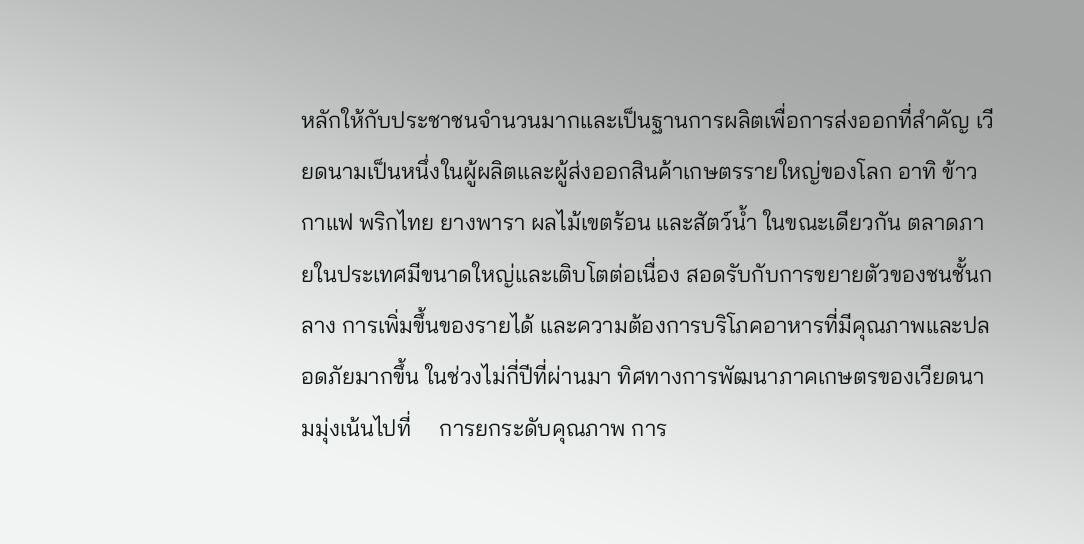หลักให้กับประชาชนจำนวนมากและเป็นฐานการผลิตเพื่อการส่งออกที่สำคัญ เวียดนามเป็นหนึ่งในผู้ผลิตและผู้ส่งออกสินค้าเกษตรรายใหญ่ของโลก อาทิ ข้าว กาแฟ พริกไทย ยางพารา ผลไม้เขตร้อน และสัตว์น้ำ ในขณะเดียวกัน ตลาดภายในประเทศมีขนาดใหญ่และเติบโตต่อเนื่อง สอดรับกับการขยายตัวของชนชั้นกลาง การเพิ่มขึ้นของรายได้ และความต้องการบริโภคอาหารที่มีคุณภาพและปลอดภัยมากขึ้น ในช่วงไม่กี่ปีที่ผ่านมา ทิศทางการพัฒนาภาคเกษตรของเวียดนามมุ่งเน้นไปที่     การยกระดับคุณภาพ การ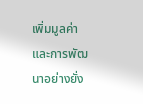เพิ่มมูลค่า และการพัฒนาอย่างยั่ง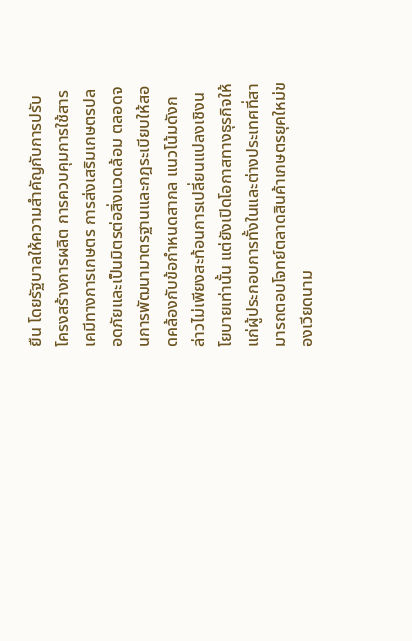ยืน โดยรัฐบาลให้ความสำคัญกับการปรับโครงสร้างการผลิต การควบคุมการใช้สารเคมีทางการเกษตร การส่งเสริมเกษตรปลอดภัยและเป็นมิตรต่อสิ่งแวดล้อม ตลอดจนการพัฒนามาตรฐานและกฎระเบียบให้สอดคล้องกับข้อกำหนดสากล แนวโน้มดังกล่าวไม่เพียงสะท้อนการเปลี่ยนแปลงเชิงนโยบายเท่านั้น แต่ยังเปิดโอกาสทางธุรกิจให้แก่ผู้ประกอบการทั้งในและต่างประเทศที่สามารถตอบโจทย์ตลาดสินค้าเกษตรยุคใหม่ของเวียดนาม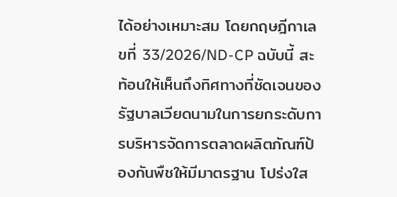ได้อย่างเหมาะสม โดยกฤษฎีกาเลขที่ 33/2026/ND-CP ฉบับนี้ สะท้อนให้เห็นถึงทิศทางที่ชัดเจนของรัฐบาลเวียดนามในการยกระดับการบริหารจัดการตลาดผลิตภัณฑ์ป้องกันพืชให้มีมาตรฐาน โปร่งใส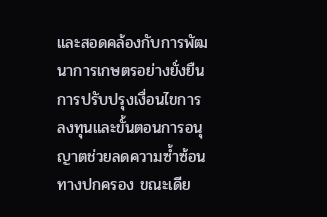และสอดคล้องกับการพัฒนาการเกษตรอย่างยั่งยืน การปรับปรุงเงื่อนไขการลงทุนและขั้นตอนการอนุญาตช่วยลดความซ้ำซ้อนทางปกครอง ขณะเดีย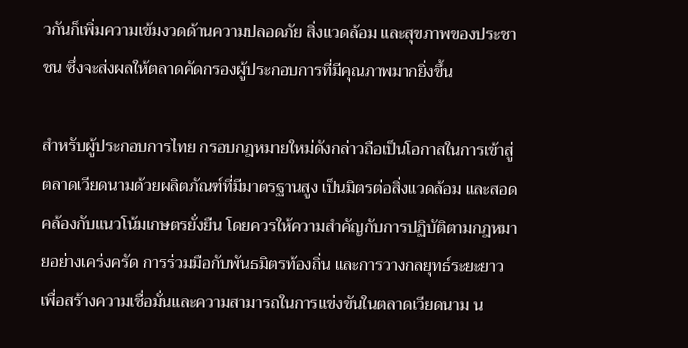วกันก็เพิ่มความเข้มงวดด้านความปลอดภัย สิ่งแวดล้อม และสุขภาพของประชาชน ซึ่งจะส่งผลให้ตลาดคัดกรองผู้ประกอบการที่มีคุณภาพมากยิ่งขึ้น

สำหรับผู้ประกอบการไทย กรอบกฎหมายใหม่ดังกล่าวถือเป็นโอกาสในการเข้าสู่ตลาดเวียดนามด้วยผลิตภัณฑ์ที่มีมาตรฐานสูง เป็นมิตรต่อสิ่งแวดล้อม และสอดคล้องกับแนวโน้มเกษตรยั่งยืน โดยควรให้ความสำคัญกับการปฏิบัติตามกฎหมายอย่างเคร่งครัด การร่วมมือกับพันธมิตรท้องถิ่น และการวางกลยุทธ์ระยะยาว เพื่อสร้างความเชื่อมั่นและความสามารถในการแข่งขันในตลาดเวียดนาม น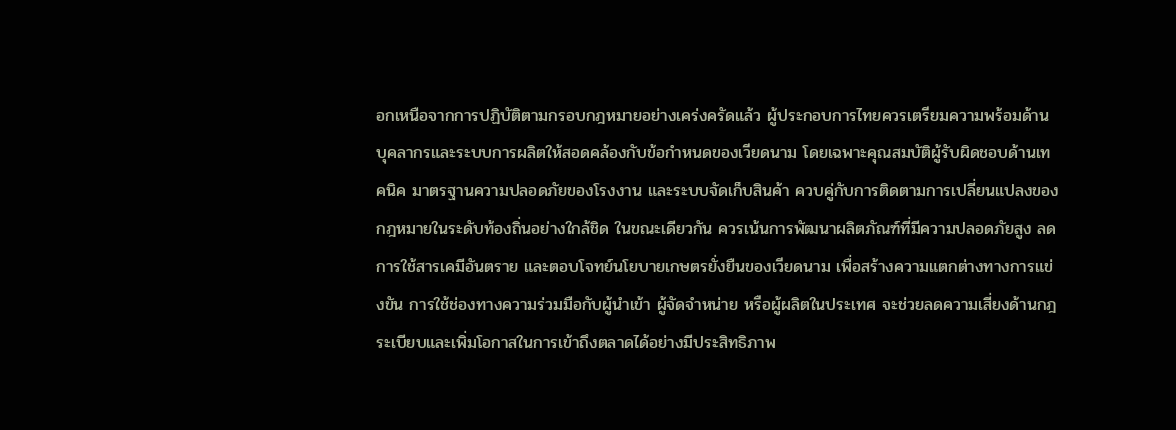อกเหนือจากการปฏิบัติตามกรอบกฎหมายอย่างเคร่งครัดแล้ว ผู้ประกอบการไทยควรเตรียมความพร้อมด้านบุคลากรและระบบการผลิตให้สอดคล้องกับข้อกำหนดของเวียดนาม โดยเฉพาะคุณสมบัติผู้รับผิดชอบด้านเทคนิค มาตรฐานความปลอดภัยของโรงงาน และระบบจัดเก็บสินค้า ควบคู่กับการติดตามการเปลี่ยนแปลงของกฎหมายในระดับท้องถิ่นอย่างใกล้ชิด ในขณะเดียวกัน ควรเน้นการพัฒนาผลิตภัณฑ์ที่มีความปลอดภัยสูง ลดการใช้สารเคมีอันตราย และตอบโจทย์นโยบายเกษตรยั่งยืนของเวียดนาม เพื่อสร้างความแตกต่างทางการแข่งขัน การใช้ช่องทางความร่วมมือกับผู้นำเข้า ผู้จัดจำหน่าย หรือผู้ผลิตในประเทศ จะช่วยลดความเสี่ยงด้านกฎระเบียบและเพิ่มโอกาสในการเข้าถึงตลาดได้อย่างมีประสิทธิภาพ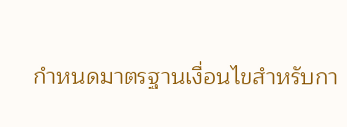กำหนดมาตรฐานเงื่อนไขสำหรับกา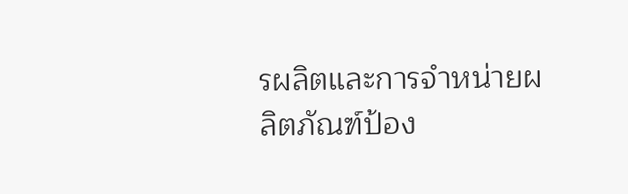รผลิตและการจำหน่ายผลิตภัณฑ์ป้อง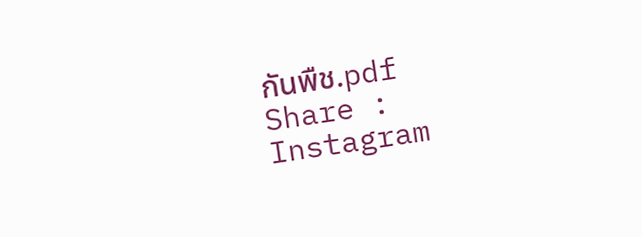กันพืช.pdf
Share :
Instagram